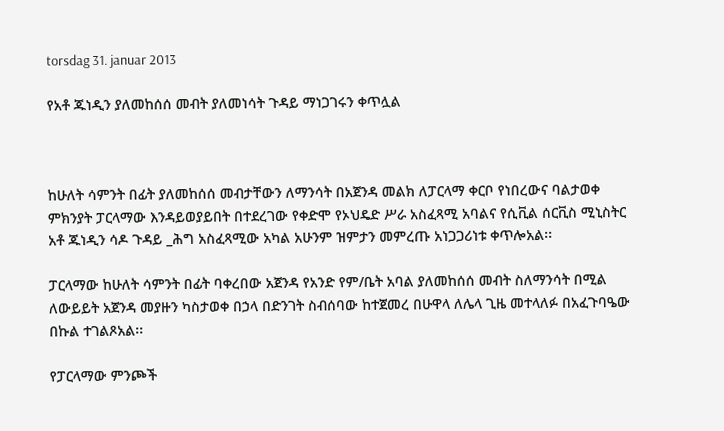torsdag 31. januar 2013

የአቶ ጁነዲን ያለመከሰሰ መብት ያለመነሳት ጉዳይ ማነጋገሩን ቀጥሏል



ከሁለት ሳምንት በፊት ያለመከሰሰ መብታቸውን ለማንሳት በአጀንዳ መልክ ለፓርላማ ቀርቦ የነበረውና ባልታወቀ
ምክንያት ፓርላማው እንዳይወያይበት በተደረገው የቀድሞ የኦህዴድ ሥራ አስፈጻሚ አባልና የሲቪል ሰርቪስ ሚኒስትር
አቶ ጁነዲን ሳዶ ጉዳይ _ሕግ አስፈጻሚው አካል አሁንም ዝምታን መምረጡ አነጋጋሪነቱ ቀጥሎአል፡፡

ፓርላማው ከሁለት ሳምንት በፊት ባቀረበው አጀንዳ የአንድ የም/ቤት አባል ያለመከሰሰ መብት ስለማንሳት በሚል
ለውይይት አጀንዳ መያዙን ካስታወቀ በኃላ በድንገት ስብሰባው ከተጀመረ በሁዋላ ለሌላ ጊዜ መተላለፉ በአፈጉባዔው
በኩል ተገልጾአል፡፡

የፓርላማው ምንጮች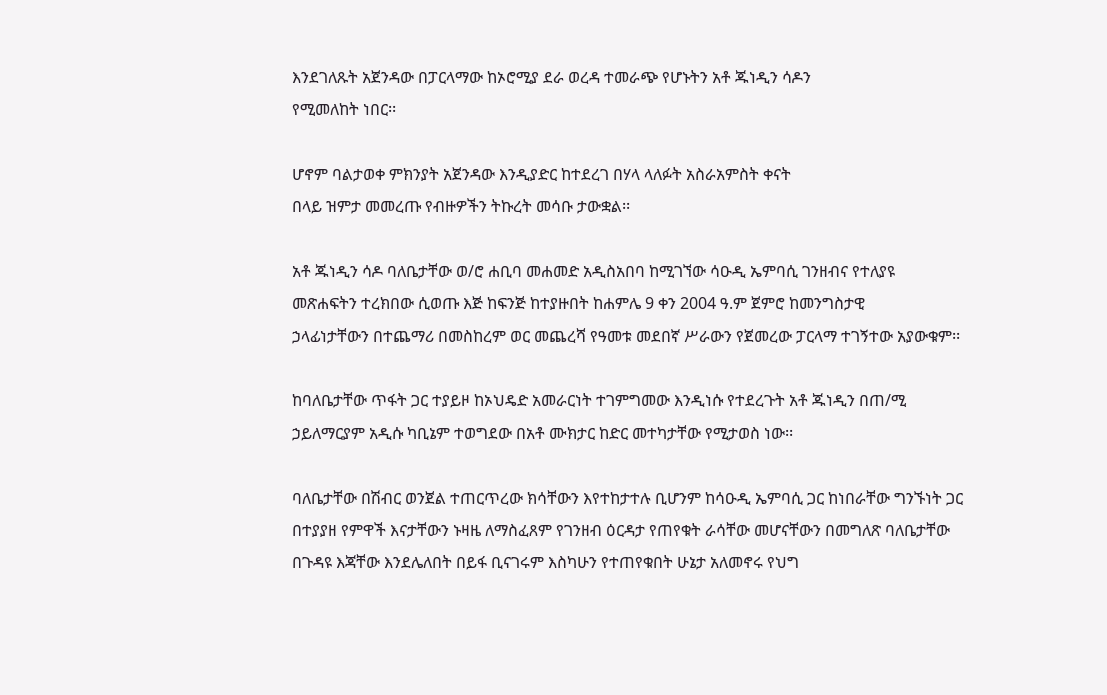እንደገለጹት አጀንዳው በፓርላማው ከኦሮሚያ ደራ ወረዳ ተመራጭ የሆኑትን አቶ ጁነዲን ሳዶን
የሚመለከት ነበር፡፡

ሆኖም ባልታወቀ ምክንያት አጀንዳው እንዲያድር ከተደረገ በሃላ ላለፉት አስራአምስት ቀናት
በላይ ዝምታ መመረጡ የብዙዎችን ትኩረት መሳቡ ታውቋል፡፡

አቶ ጁነዲን ሳዶ ባለቤታቸው ወ/ሮ ሐቢባ መሐመድ አዲስአበባ ከሚገኘው ሳዑዲ ኤምባሲ ገንዘብና የተለያዩ
መጽሐፍትን ተረክበው ሲወጡ እጅ ከፍንጅ ከተያዙበት ከሐምሌ 9 ቀን 2004 ዓ.ም ጀምሮ ከመንግስታዊ
ኃላፊነታቸውን በተጨማሪ በመስከረም ወር መጨረሻ የዓመቱ መደበኛ ሥራውን የጀመረው ፓርላማ ተገኝተው አያውቁም፡፡

ከባለቤታቸው ጥፋት ጋር ተያይዞ ከኦህዴድ አመራርነት ተገምግመው እንዲነሱ የተደረጉት አቶ ጁነዲን በጠ/ሚ
ኃይለማርያም አዲሱ ካቢኔም ተወግደው በአቶ ሙክታር ከድር መተካታቸው የሚታወስ ነው፡፡

ባለቤታቸው በሽብር ወንጀል ተጠርጥረው ክሳቸውን እየተከታተሉ ቢሆንም ከሳዑዲ ኤምባሲ ጋር ከነበራቸው ግንኙነት ጋር
በተያያዘ የምዋች እናታቸውን ኑዛዜ ለማስፈጸም የገንዘብ ዕርዳታ የጠየቁት ራሳቸው መሆናቸውን በመግለጽ ባለቤታቸው
በጉዳዩ እጃቸው እንደሌለበት በይፋ ቢናገሩም እስካሁን የተጠየቁበት ሁኔታ አለመኖሩ የህግ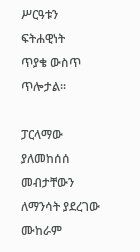ሥርዓቱን ፍትሐዊነት
ጥያቄ ውስጥ ጥሎታል፡፡

ፓርላማው ያለመከሰሰ መብታቸውን ለማንሳት ያደረገው ሙከራም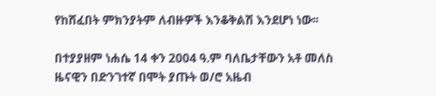የከሸፈበት ምክንያትም ለብዙዎች እንቆቅልሽ እንደሆነ ነው፡፡

በተያያዘም ነሐሴ 14 ቀን 2004 ዓ.ም ባለቤታቸውን አቶ መለስ ዜናዊን በድንገተኛ በሞት ያጡት ወ/ሮ አዜብ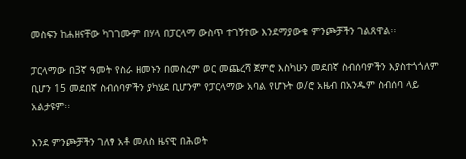መስፍን ከሐዘናቸው ካገገሙም በሃላ በፓርላማ ውስጥ ተገኝተው እንደማያውቁ ምንጮቻችን ገልጸዋል፡፡

ፓርላማው በ3ኛ ዓመት የስራ ዘመኑን በመስረም ወር መጨረሻ ጀምሮ እስካሁን መደበኛ ስብሰባዎችን እያስተጎጎለም
ቢሆን 15 መደበኛ ስብሰባዎችን ያካሄደ ቢሆንም የፓርላማው አባል የሆኑት ወ/ሮ አዜብ በአንዱም ስብሰባ ላይ
አልታዩም፡፡

እንደ ምንጮቻችን ገለፃ አቶ መለስ ዜናዊ በሕወት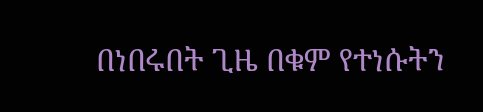በነበሩበት ጊዜ በቁም የተነሱትን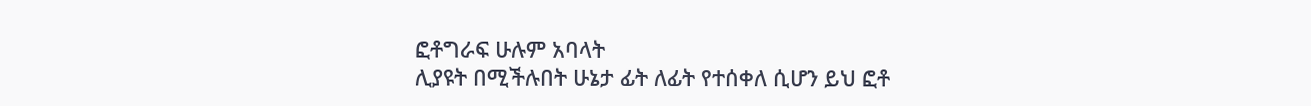ፎቶግራፍ ሁሉም አባላት
ሊያዩት በሚችሉበት ሁኔታ ፊት ለፊት የተሰቀለ ሲሆን ይህ ፎቶ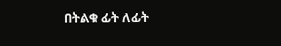በትልቁ ፊት ለፊት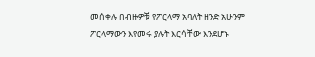መሰቀሉ በብዙዎቹ የፖርላማ አባለት ዘንድ አሁንም ፖርላማውን እየመሩ ያሉት እርሳቸው እንደሆኑ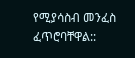የሚያሳስብ መንፈስ ፈጥሮባቸዋል::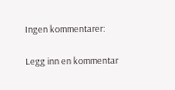Ingen kommentarer:

Legg inn en kommentar